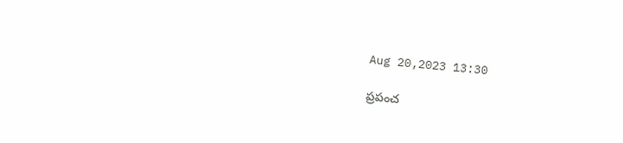Aug 20,2023 13:30

ప్రపంచ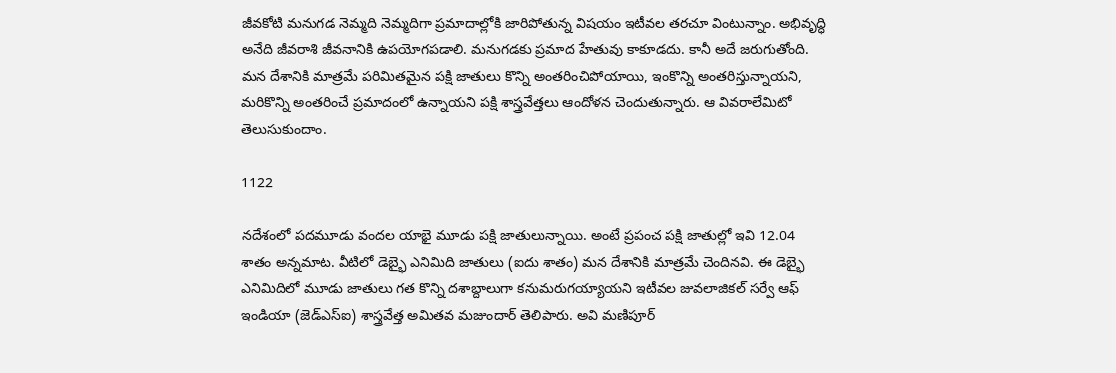జీవకోటి మనుగడ నెమ్మది నెమ్మదిగా ప్రమాదాల్లోకి జారిపోతున్న విషయం ఇటీవల తరచూ వింటున్నాం. అభివృద్ధి అనేది జీవరాశి జీవనానికి ఉపయోగపడాలి. మనుగడకు ప్రమాద హేతువు కాకూడదు. కానీ అదే జరుగుతోంది. మన దేశానికి మాత్రమే పరిమితమైన పక్షి జాతులు కొన్ని అంతరించిపోయాయి, ఇంకొన్ని అంతరిస్తున్నాయని, మరికొన్ని అంతరించే ప్రమాదంలో ఉన్నాయని పక్షి శాస్త్రవేత్తలు ఆందోళన చెందుతున్నారు. ఆ వివరాలేమిటో తెలుసుకుందాం.

1122

నదేశంలో పదమూడు వందల యాభై మూడు పక్షి జాతులున్నాయి. అంటే ప్రపంచ పక్షి జాతుల్లో ఇవి 12.04 శాతం అన్నమాట. వీటిలో డెబ్భై ఎనిమిది జాతులు (ఐదు శాతం) మన దేశానికి మాత్రమే చెందినవి. ఈ డెబ్భై ఎనిమిదిలో మూడు జాతులు గత కొన్ని దశాబ్దాలుగా కనుమరుగయ్యాయని ఇటీవల జువలాజికల్‌ సర్వే ఆఫ్‌ ఇండియా (జెడ్‌ఎస్‌ఐ) శాస్త్రవేత్త అమితవ మజుందార్‌ తెలిపారు. అవి మణిపూర్‌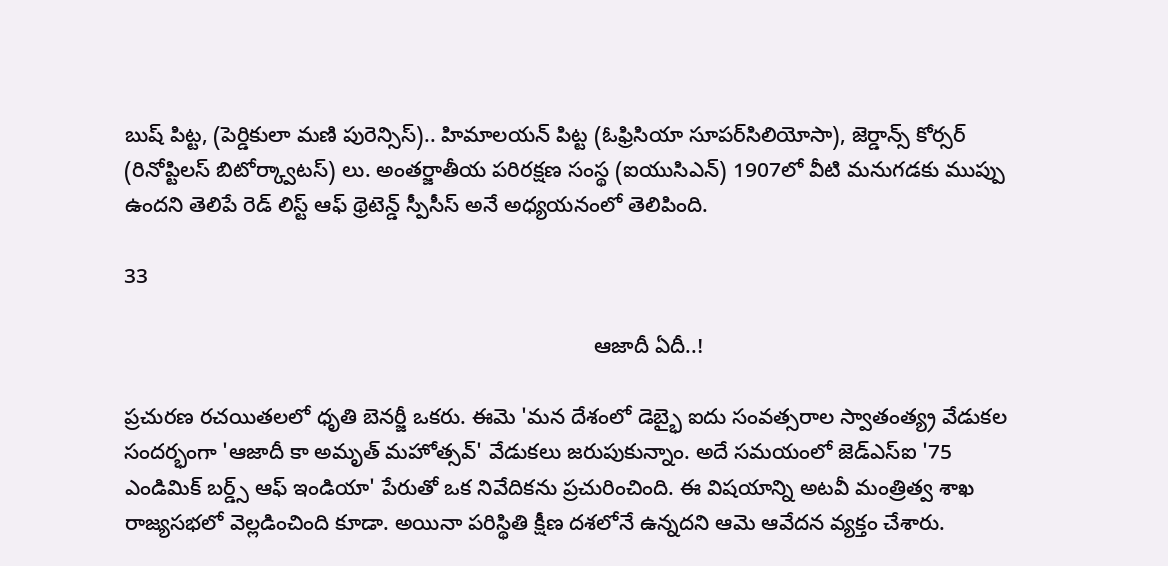బుష్‌ పిట్ట, (పెర్డికులా మణి పురెన్సిస్‌).. హిమాలయన్‌ పిట్ట (ఓఫ్రిసియా సూపర్‌సిలియోసా), జెర్డాన్స్‌ కోర్సర్‌ (రినోప్టిలస్‌ బిటోర్క్వాటస్‌) లు. అంతర్జాతీయ పరిరక్షణ సంస్థ (ఐయుసిఎన్‌) 1907లో వీటి మనుగడకు ముప్పు ఉందని తెలిపే రెడ్‌ లిస్ట్‌ ఆఫ్‌ థ్రెటెన్డ్‌ స్పీసీస్‌ అనే అధ్యయనంలో తెలిపింది.

33

                                                                               ఆజాదీ ఏదీ..!

ప్రచురణ రచయితలలో ధృతి బెనర్జీ ఒకరు. ఈమె 'మన దేశంలో డెబ్భై ఐదు సంవత్సరాల స్వాతంత్య్ర వేడుకల సందర్భంగా 'ఆజాదీ కా అమృత్‌ మహోత్సవ్‌' వేడుకలు జరుపుకున్నాం. అదే సమయంలో జెడ్‌ఎస్‌ఐ '75 ఎండిమిక్‌ బర్డ్స్‌ ఆఫ్‌ ఇండియా' పేరుతో ఒక నివేదికను ప్రచురించింది. ఈ విషయాన్ని అటవీ మంత్రిత్వ శాఖ రాజ్యసభలో వెల్లడించింది కూడా. అయినా పరిస్థితి క్షీణ దశలోనే ఉన్నదని ఆమె ఆవేదన వ్యక్తం చేశారు.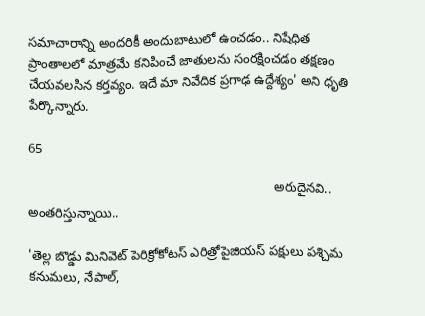సమాచారాన్ని అందరికీ అందుబాటులో ఉంచడం.. నిషేధిత ప్రాంతాలలో మాత్రమే కనిపించే జాతులను సంరక్షించడం తక్షణం చేయవలసిన కర్తవ్యం. ఇదే మా నివేదిక ప్రగాఢ ఉద్దేశ్యం' అని ధృతి పేర్కొన్నారు.

65

                                                                   అరుదైనవి.. అంతరిస్తున్నాయి..

'తెల్ల బొడ్డు మినివెట్‌ పెరిక్రోకోటస్‌ ఎరిత్రోపైజియస్‌ పక్షులు పశ్చిమ కనుమలు, నేపాల్‌,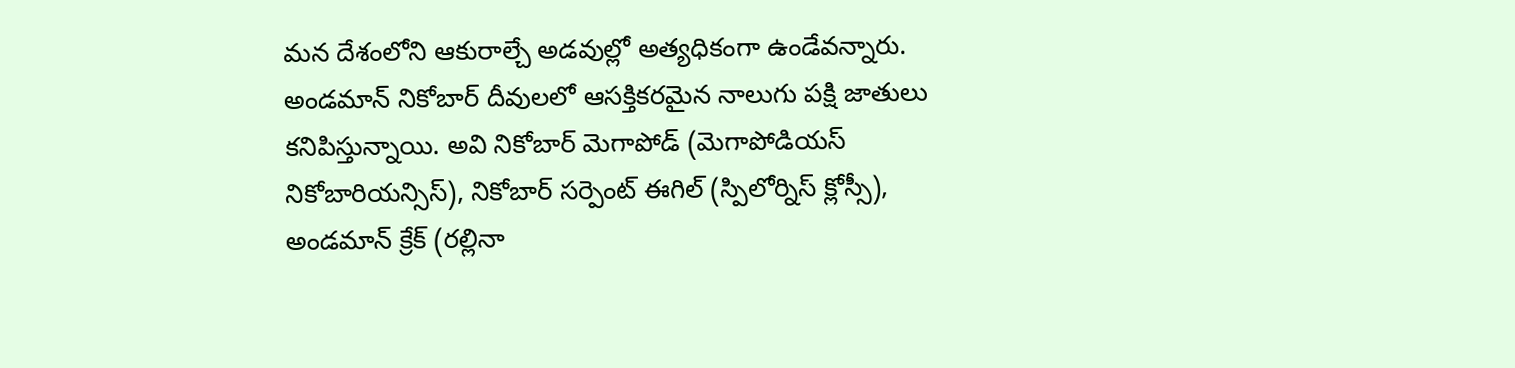మన దేశంలోని ఆకురాల్చే అడవుల్లో అత్యధికంగా ఉండేవన్నారు. అండమాన్‌ నికోబార్‌ దీవులలో ఆసక్తికరమైన నాలుగు పక్షి జాతులు కనిపిస్తున్నాయి. అవి నికోబార్‌ మెగాపోడ్‌ (మెగాపోడియస్‌ నికోబారియన్సిస్‌), నికోబార్‌ సర్పెంట్‌ ఈగిల్‌ (స్పిలోర్నిస్‌ క్లోస్సీ), అండమాన్‌ క్రేక్‌ (రల్లినా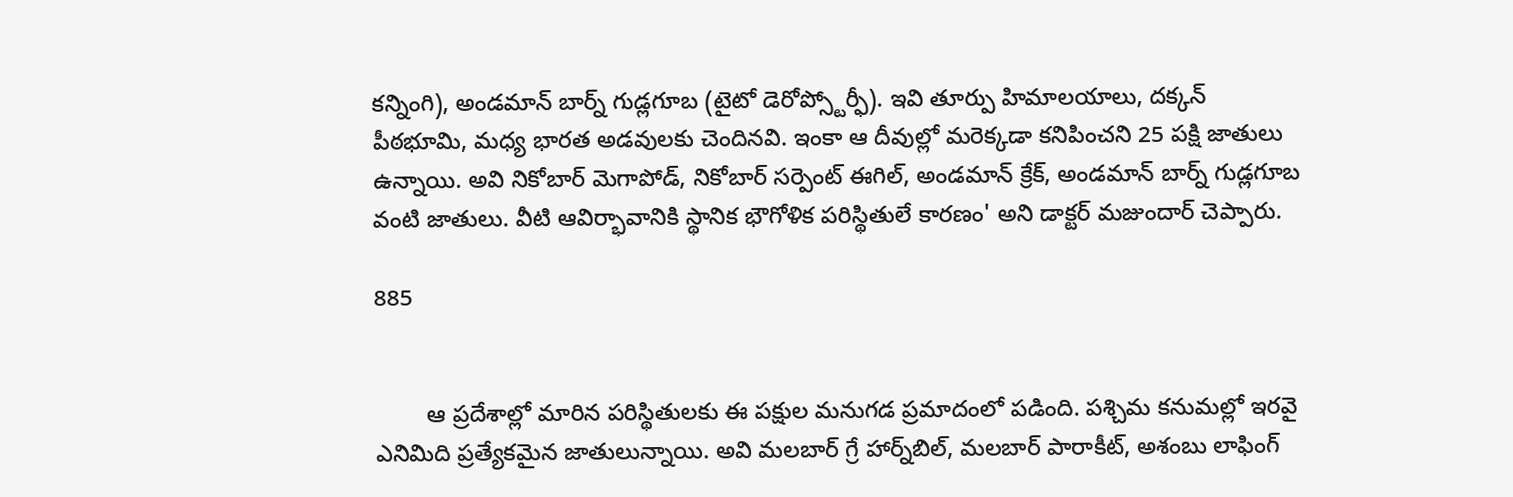కన్నింగి), అండమాన్‌ బార్న్‌ గుడ్లగూబ (టైటో డెరోప్స్టోర్ఫీ). ఇవి తూర్పు హిమాలయాలు, దక్కన్‌ పీఠభూమి, మధ్య భారత అడవులకు చెందినవి. ఇంకా ఆ దీవుల్లో మరెక్కడా కనిపించని 25 పక్షి జాతులు ఉన్నాయి. అవి నికోబార్‌ మెగాపోడ్‌, నికోబార్‌ సర్పెంట్‌ ఈగిల్‌, అండమాన్‌ క్రేక్‌, అండమాన్‌ బార్న్‌ గుడ్లగూబ వంటి జాతులు. వీటి ఆవిర్భావానికి స్థానిక భౌగోళిక పరిస్థితులే కారణం' అని డాక్టర్‌ మజుందార్‌ చెప్పారు.

885


        ఆ ప్రదేశాల్లో మారిన పరిస్థితులకు ఈ పక్షుల మనుగడ ప్రమాదంలో పడింది. పశ్చిమ కనుమల్లో ఇరవై ఎనిమిది ప్రత్యేకమైన జాతులున్నాయి. అవి మలబార్‌ గ్రే హార్న్‌బిల్‌, మలబార్‌ పారాకీట్‌, అశంబు లాఫింగ్‌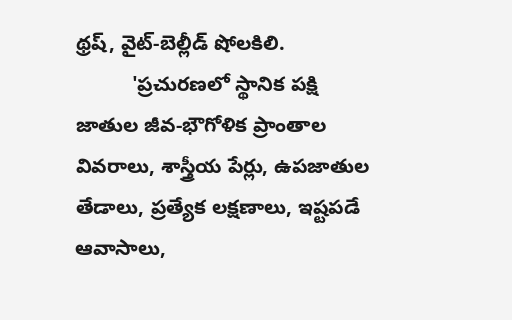థ్రష్‌, వైట్‌-బెల్లీడ్‌ షోలకిలి.
          'ప్రచురణలో స్థానిక పక్షి జాతుల జీవ-భౌగోళిక ప్రాంతాల వివరాలు, శాస్త్రీయ పేర్లు, ఉపజాతుల తేడాలు, ప్రత్యేక లక్షణాలు, ఇష్టపడే ఆవాసాలు,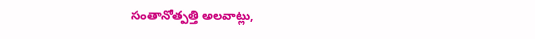సంతానోత్పత్తి అలవాట్లు,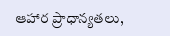ఆహార ప్రాధాన్యతలు,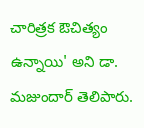చారిత్రక ఔచిత్యం ఉన్నాయి' అని డా. మజుందార్‌ తెలిపారు.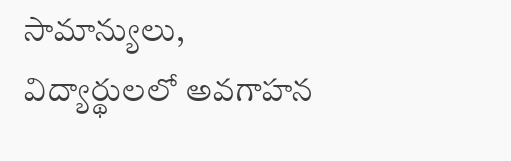సామాన్యులు, విద్యార్థులలో అవగాహన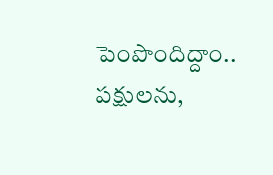పెంపొందిద్దాం.. పక్షులను,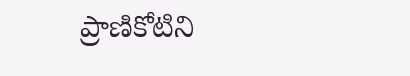ప్రాణికోటిని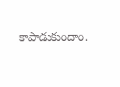కాపాడుకుందాం.